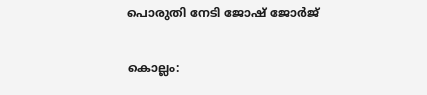പൊരുതി നേടി ജോഷ് ജോർജ്

കൊല്ലം: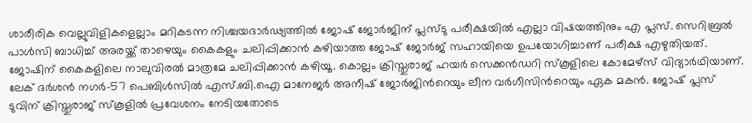ശാരീരിക വെല്ലുവിളികളെല്ലാം മറികടന്ന നിശ്ചയദാർഢ്യത്തിൽ ജോഷ് ജോർജിന് പ്ലസ്ടു പരീക്ഷയിൽ എല്ലാ വിഷയത്തിനും എ പ്ലസ്. സെറിബ്രൽ പാൾസി ബാധിച്ച് അരയ്ക്ക് താഴെയും കൈകളും ചലിപ്പിക്കാൻ കഴിയാത്ത ജോഷ് ജോർജ് സഹായിയെ ഉപയോഗിച്ചാണ് പരീക്ഷ എഴുതിയത്. ജോഷിന് കൈകളിലെ നാലുവിരൽ മാത്രമേ ചലിപ്പിക്കാൻ കഴിയൂ. കൊല്ലം ക്രിസ്തുരാജ് ഹയർ സെക്കൻഡറി സ്കൂളിലെ കോമേഴ്സ് വിദ്യാർഥിയാണ്. ലേക് ദർശൻ നഗർ-57 പെബിൾസിൽ എസ്.ബി.ഐ മാനേജർ അനീഷ് ജോർജിന്‍റെയും ലീന വർഗീസിന്‍റെയും ഏക മകൻ. ജോഷ് പ്ലസ് ടുവിന് ക്രിസ്തുരാജ് സ്കൂളിൽ പ്രവേശനം നേടിയതോടെ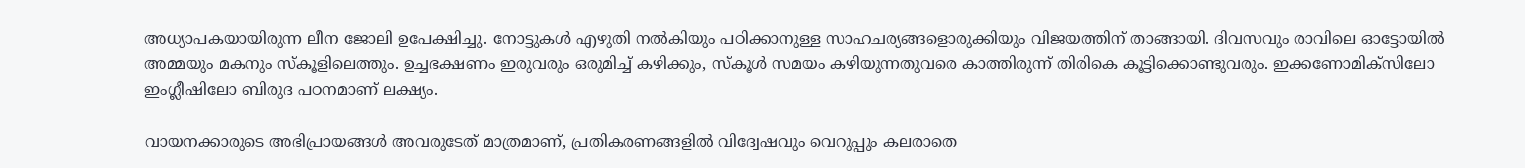അധ്യാപകയായിരുന്ന ലീന ജോലി ഉപേക്ഷിച്ചു. നോട്ടുകൾ എഴുതി നൽകിയും പഠിക്കാനുള്ള സാഹചര്യങ്ങളൊരുക്കിയും വിജയത്തിന് താങ്ങായി. ദിവസവും രാവിലെ ഓട്ടോയിൽ അമ്മയും മകനും സ്കൂളിലെത്തും. ഉച്ചഭക്ഷണം ഇരുവരും ഒരുമിച്ച് കഴിക്കും, സ്കൂൾ സമയം കഴിയുന്നതുവരെ കാത്തിരുന്ന് തിരികെ കൂട്ടിക്കൊണ്ടുവരും. ഇക്കണോമിക്സിലോ ഇംഗ്ലീഷിലോ ബിരുദ പഠനമാണ് ലക്ഷ്യം.

വായനക്കാരുടെ അഭിപ്രായങ്ങള്‍ അവരുടേത് മാത്രമാണ്, പ്രതികരണങ്ങളിൽ വിദ്വേഷവും വെറുപ്പും കലരാതെ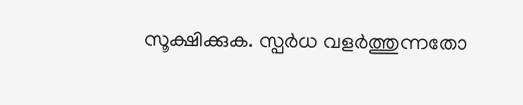സൂക്ഷിക്കുക. സ്പർധ വളർത്തുന്നതോ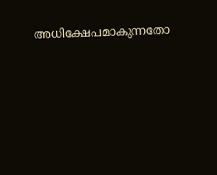അധിക്ഷേപമാകുന്നതോ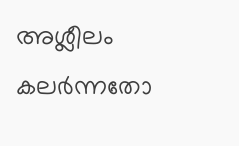അശ്ലീലം കലർന്നതോ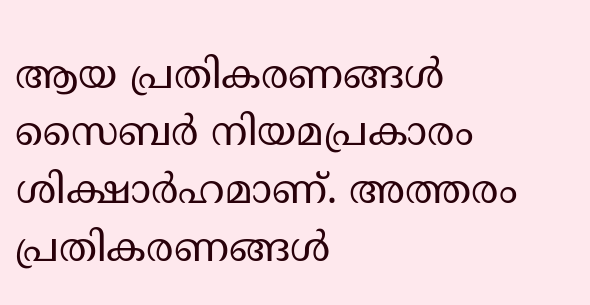ആയ പ്രതികരണങ്ങൾ സൈബർ നിയമപ്രകാരം ശിക്ഷാർഹമാണ്. അത്തരം പ്രതികരണങ്ങൾ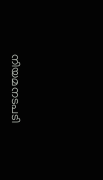നിയമനടപടി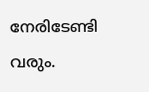നേരിടേണ്ടി വരും.